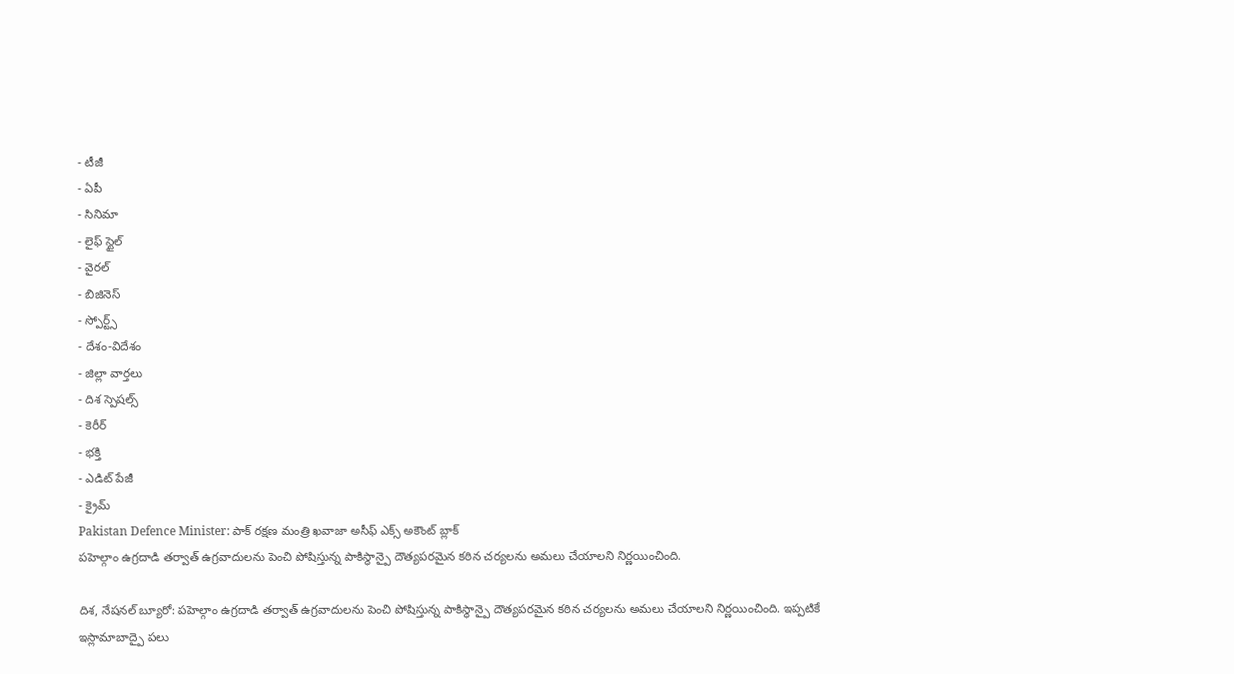- టీజీ
- ఏపీ
- సినిమా
- లైఫ్ స్టైల్
- వైరల్
- బిజినెస్
- స్పోర్ట్స్
- దేశం-విదేశం
- జిల్లా వార్తలు
- దిశ స్పెషల్స్
- కెరీర్
- భక్తి
- ఎడిట్ పేజీ
- క్రైమ్
Pakistan Defence Minister: పాక్ రక్షణ మంత్రి ఖవాజా అసీఫ్ ఎక్స్ అకౌంట్ బ్లాక్
పహెల్గాం ఉగ్రదాడి తర్వాత్ ఉగ్రవాదులను పెంచి పోషిస్తున్న పాకిస్థాన్పై దౌత్యపరమైన కఠిన చర్యలను అమలు చేయాలని నిర్ణయించింది.

దిశ, నేషనల్ బ్యూరో: పహెల్గాం ఉగ్రదాడి తర్వాత్ ఉగ్రవాదులను పెంచి పోషిస్తున్న పాకిస్థాన్పై దౌత్యపరమైన కఠిన చర్యలను అమలు చేయాలని నిర్ణయించింది. ఇప్పటికే ఇస్లామాబాద్పై పలు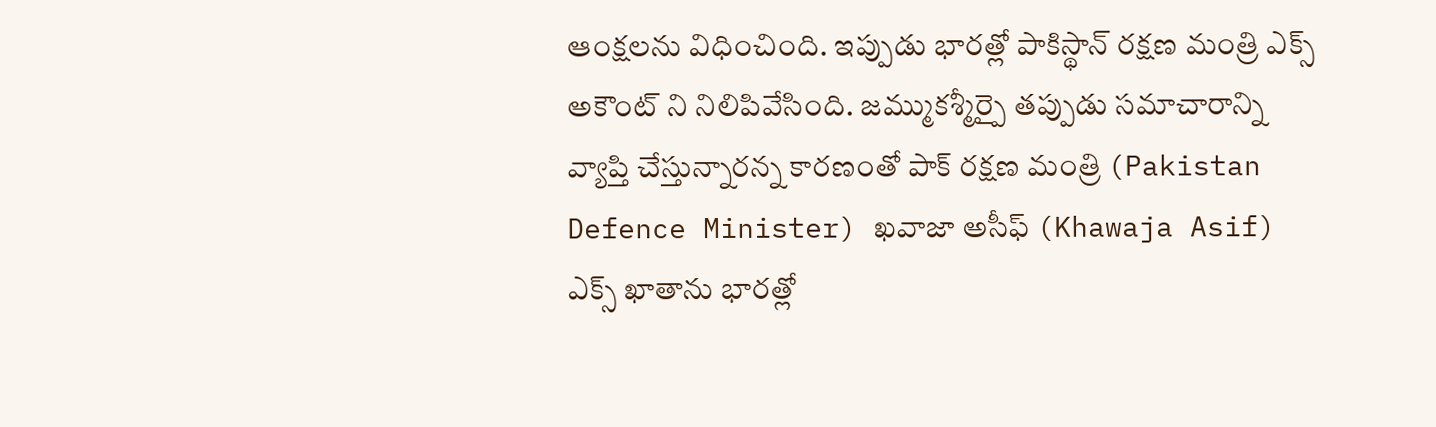ఆంక్షలను విధించింది. ఇప్పుడు భారత్లో పాకిస్థాన్ రక్షణ మంత్రి ఎక్స్ అకౌంట్ ని నిలిపివేసింది. జమ్ముకశ్మీర్పై తప్పుడు సమాచారాన్ని వ్యాప్తి చేస్తున్నారన్న కారణంతో పాక్ రక్షణ మంత్రి (Pakistan Defence Minister) ఖవాజా అసీఫ్ (Khawaja Asif) ఎక్స్ ఖాతాను భారత్లో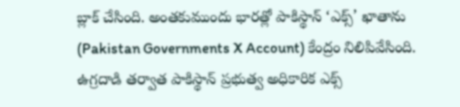బ్లాక్ చేసింది. అంతకుముందు భారత్లో పాకిస్థాన్ ‘ఎక్స్’ ఖాతాను (Pakistan Governments X Account) కేంద్రం నిలిపివేసింది. ఉగ్రదాడి తర్వాత పాకిస్థాన్ ప్రభుత్వ అధికారిక ఎక్స్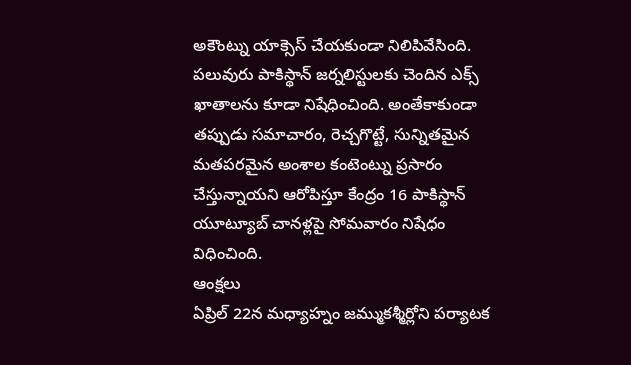అకౌంట్ను యాక్సెస్ చేయకుండా నిలిపివేసింది. పలువురు పాకిస్థాన్ జర్నలిస్టులకు చెందిన ఎక్స్ ఖాతాలను కూడా నిషేధించింది. అంతేకాకుండా తప్పుడు సమాచారం, రెచ్చగొట్టే, సున్నితమైన మతపరమైన అంశాల కంటెంట్ను ప్రసారం చేస్తున్నాయని ఆరోపిస్తూ కేంద్రం 16 పాకిస్థాన్ యూట్యూబ్ చానళ్లపై సోమవారం నిషేధం విధించింది.
ఆంక్షలు
ఏప్రిల్ 22న మధ్యాహ్నం జమ్ముకశ్మీర్లోని పర్యాటక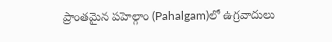ప్రాంతమైన పహెల్గాం (Pahalgam)లో ఉగ్రవాదులు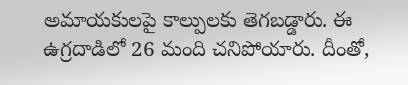అమాయకులపై కాల్పులకు తెగబడ్డారు. ఈ ఉగ్రదాడిలో 26 మంది చనిపోయారు. దీంతో,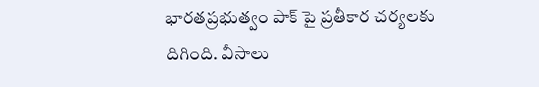భారతప్రభుత్వం పాక్ పై ప్రతీకార చర్యలకు దిగింది. వీసాలు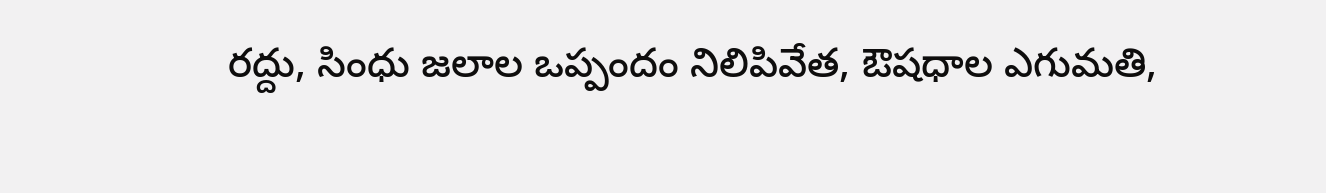రద్దు, సింధు జలాల ఒప్పందం నిలిపివేత, ఔషధాల ఎగుమతి,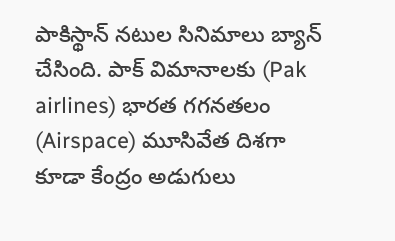పాకిస్థాన్ నటుల సినిమాలు బ్యాన్ చేసింది. పాక్ విమానాలకు (Pak airlines) భారత గగనతలం (Airspace) మూసివేత దిశగా కూడా కేంద్రం అడుగులు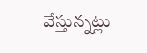వేస్తున్నట్లు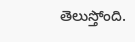తెలుస్తోంది.